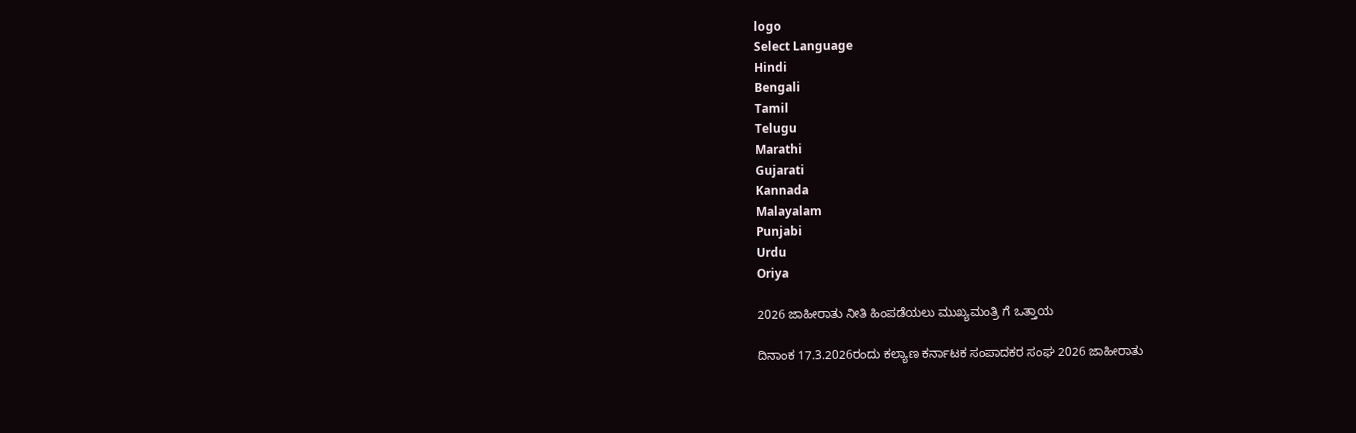logo
Select Language
Hindi
Bengali
Tamil
Telugu
Marathi
Gujarati
Kannada
Malayalam
Punjabi
Urdu
Oriya

2026 ಜಾಹೀರಾತು ನೀತಿ ಹಿಂಪಡೆಯಲು ಮುಖ್ಯಮಂತ್ರಿ ಗೆ ಒತ್ತಾಯ

ದಿನಾಂಕ 17.3.2026ರಂದು ಕಲ್ಯಾಣ ಕರ್ನಾಟಕ ಸಂಪಾದಕರ ಸಂಘ 2026 ಜಾಹೀರಾತು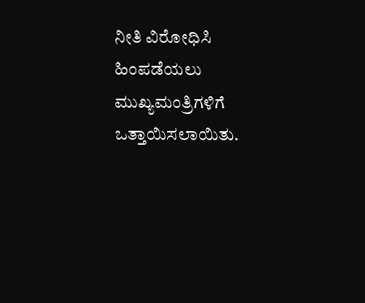ನೀತಿ ವಿರೋಧಿಸಿ ಹಿಂಪಡೆಯಲು ಮುಖ್ಯಮಂತ್ರಿಗಳಿಗೆ ಒತ್ತಾಯಿಸಲಾಯಿತು.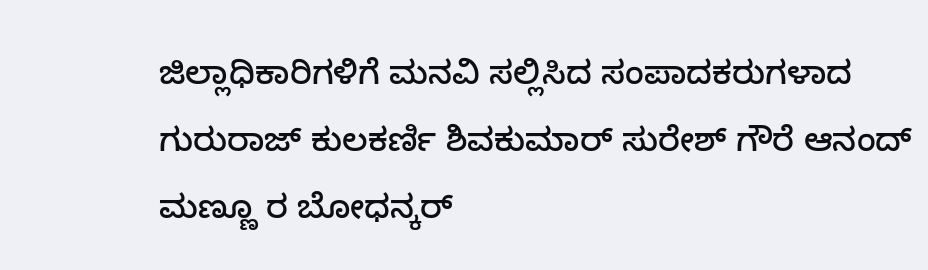ಜಿಲ್ಲಾಧಿಕಾರಿಗಳಿಗೆ ಮನವಿ ಸಲ್ಲಿಸಿದ ಸಂಪಾದಕರುಗಳಾದ ಗುರುರಾಜ್ ಕುಲಕರ್ಣಿ ಶಿವಕುಮಾರ್ ಸುರೇಶ್ ಗೌರೆ ಆನಂದ್ ಮಣ್ಣೂ ರ ಬೋಧನ್ಕರ್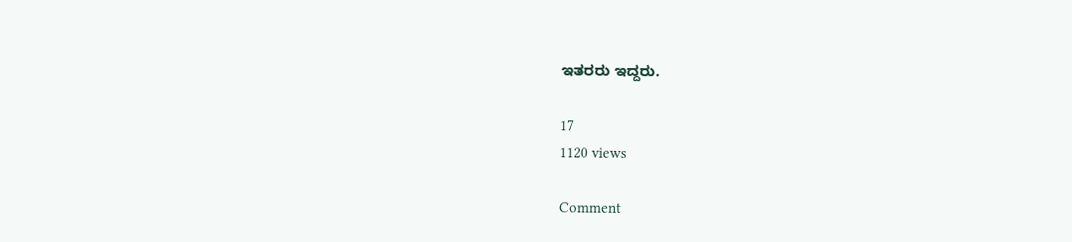ಇತರರು ಇದ್ದರು.

17
1120 views

Comment